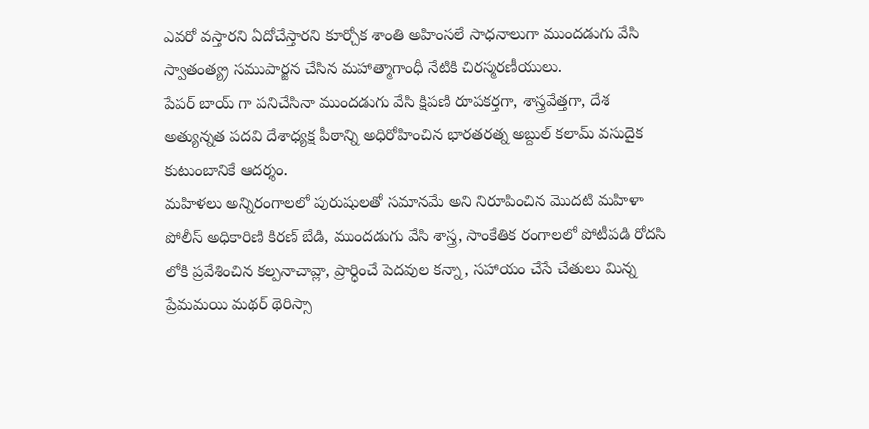ఎవరో వస్తారని ఏదోచేస్తారని కూర్చోక శాంతి అహింసలే సాధనాలుగా ముందడుగు వేసి స్వాతంత్య్ర సముపార్జన చేసిన మహాత్మాగాంధీ నేటికి చిరస్మరణీయులు.
పేపర్ బాయ్ గా పనిచేసినా ముందడుగు వేసి క్షిపణి రూపకర్తగా, శాస్త్రవేత్తగా, దేశ అత్యున్నత పదవి దేశాధ్యక్ష పీఠాన్ని అధిరోహించిన భారతరత్న అబ్దుల్ కలామ్ వసుదైక కుటుంబానికే ఆదర్శం.
మహిళలు అన్నిరంగాలలో పురుషులతో సమానమే అని నిరూపించిన మొదటి మహిళా పోలీస్ అధికారిణి కిరణ్ బేడి, ముందడుగు వేసి శాస్త్ర, సాంకేతిక రంగాలలో పోటీపడి రోదసి లోకి ప్రవేశించిన కల్పనాచావ్లా, ప్రార్ధించే పెదవుల కన్నా, సహాయం చేసే చేతులు మిన్న ప్రేమమయి మథర్ థెరిస్సా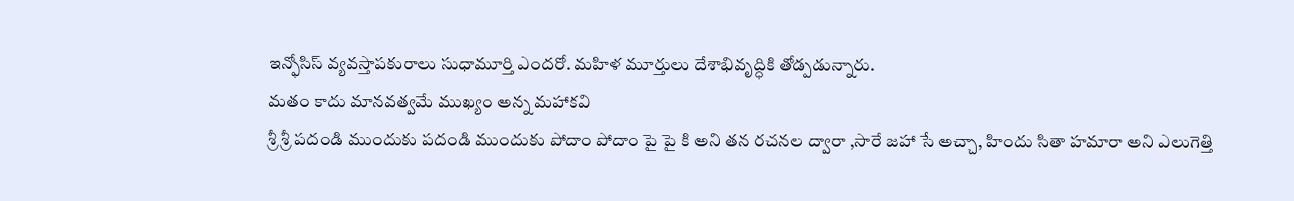ఇన్ఫోసిస్ వ్యవస్తాపకురాలు సుధామూర్తి ఎందరో. మహిళ మూర్తులు దేశాభివృద్ధికి తోడ్పడున్నారు.
మతం కాదు మానవత్వమే ముఖ్యం అన్న మహాకవి
శ్రీ శ్రీ పదండి ముందుకు పదండి ముందుకు పోదాం పోదాం పై పై కి అని తన రచనల ద్వారా ,సారే జహా సే అచ్చా, హిందు సితా హమారా అని ఎలుగెత్తి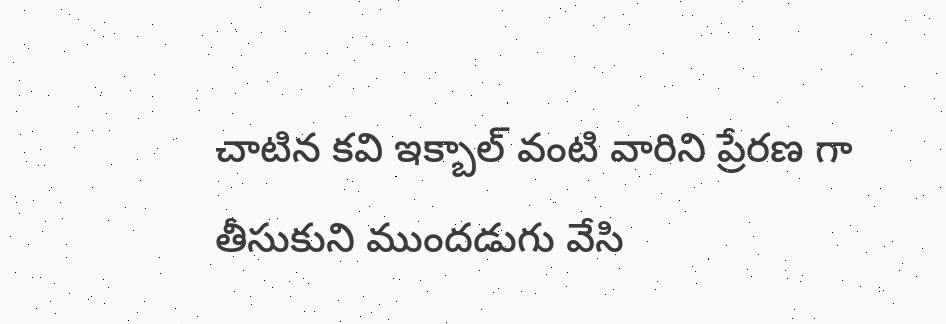చాటిన కవి ఇక్బాల్ వంటి వారిని ప్రేరణ గా తీసుకుని ముందడుగు వేసి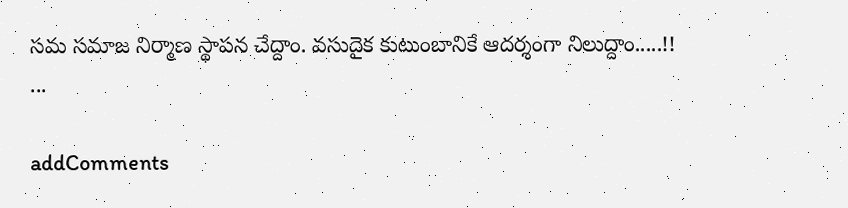సమ సమాజ నిర్మాణ స్థాపన చేద్దాం. వసుదైక కుటుంబానికే ఆదర్శంగా నిలుద్దాం.....!!
...

addComments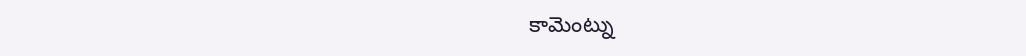కామెంట్ను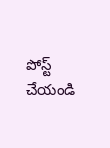పోస్ట్ చేయండి